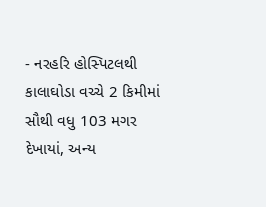- નરહરિ હોસ્પિટલથી કાલાઘોડા વચ્ચે 2 કિમીમાં સૌથી વધુ 103 મગર દેખાયાં, અન્ય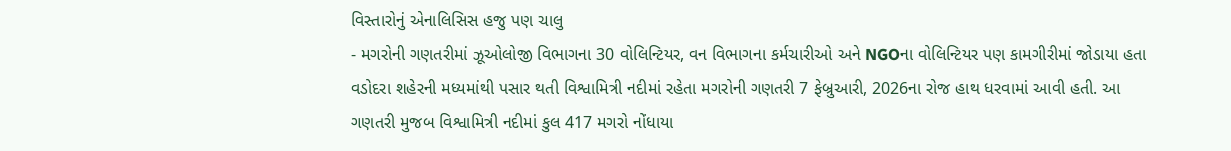વિસ્તારોનું એનાલિસિસ હજુ પણ ચાલુ
- મગરોની ગણતરીમાં ઝૂઓલોજી વિભાગના 30 વોલિન્ટિયર, વન વિભાગના કર્મચારીઓ અને NGOના વોલિન્ટિયર પણ કામગીરીમાં જોડાયા હતા
વડોદરા શહેરની મધ્યમાંથી પસાર થતી વિશ્વામિત્રી નદીમાં રહેતા મગરોની ગણતરી 7 ફેબ્રુઆરી, 2026ના રોજ હાથ ધરવામાં આવી હતી. આ ગણતરી મુજબ વિશ્વામિત્રી નદીમાં કુલ 417 મગરો નોંધાયા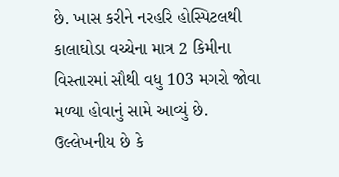છે. ખાસ કરીને નરહરિ હોસ્પિટલથી કાલાઘોડા વચ્ચેના માત્ર 2 કિમીના વિસ્તારમાં સૌથી વધુ 103 મગરો જોવા મળ્યા હોવાનું સામે આવ્યું છે.
ઉલ્લેખનીય છે કે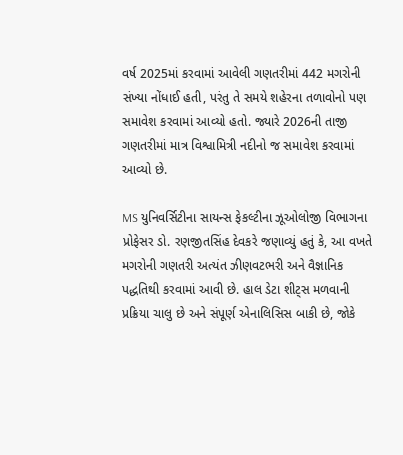વર્ષ 2025માં કરવામાં આવેલી ગણતરીમાં 442 મગરોની સંખ્યા નોંધાઈ હતી, પરંતુ તે સમયે શહેરના તળાવોનો પણ સમાવેશ કરવામાં આવ્યો હતો. જ્યારે 2026ની તાજી ગણતરીમાં માત્ર વિશ્વામિત્રી નદીનો જ સમાવેશ કરવામાં આવ્યો છે.

MS યુનિવર્સિટીના સાયન્સ ફેકલ્ટીના ઝૂઓલોજી વિભાગના પ્રોફેસર ડો. રણજીતસિંહ દેવકરે જણાવ્યું હતું કે, આ વખતે મગરોની ગણતરી અત્યંત ઝીણવટભરી અને વૈજ્ઞાનિક પદ્ધતિથી કરવામાં આવી છે. હાલ ડેટા શીટ્સ મળવાની પ્રક્રિયા ચાલુ છે અને સંપૂર્ણ એનાલિસિસ બાકી છે, જોકે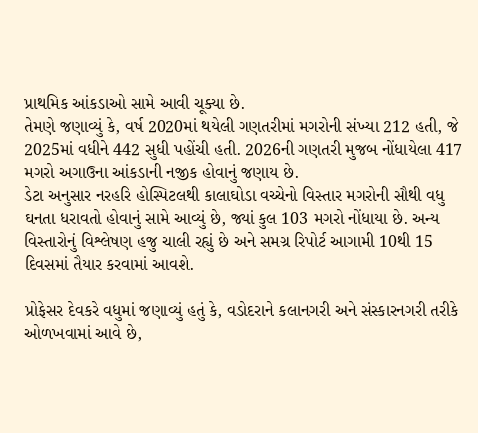પ્રાથમિક આંકડાઓ સામે આવી ચૂક્યા છે.
તેમણે જણાવ્યું કે, વર્ષ 2020માં થયેલી ગણતરીમાં મગરોની સંખ્યા 212 હતી, જે 2025માં વધીને 442 સુધી પહોંચી હતી. 2026ની ગણતરી મુજબ નોંધાયેલા 417 મગરો અગાઉના આંકડાની નજીક હોવાનું જણાય છે.
ડેટા અનુસાર નરહરિ હોસ્પિટલથી કાલાઘોડા વચ્ચેનો વિસ્તાર મગરોની સૌથી વધુ ઘનતા ધરાવતો હોવાનું સામે આવ્યું છે, જ્યાં કુલ 103 મગરો નોંધાયા છે. અન્ય વિસ્તારોનું વિશ્લેષણ હજુ ચાલી રહ્યું છે અને સમગ્ર રિપોર્ટ આગામી 10થી 15 દિવસમાં તૈયાર કરવામાં આવશે.

પ્રોફેસર દેવકરે વધુમાં જણાવ્યું હતું કે, વડોદરાને કલાનગરી અને સંસ્કારનગરી તરીકે ઓળખવામાં આવે છે,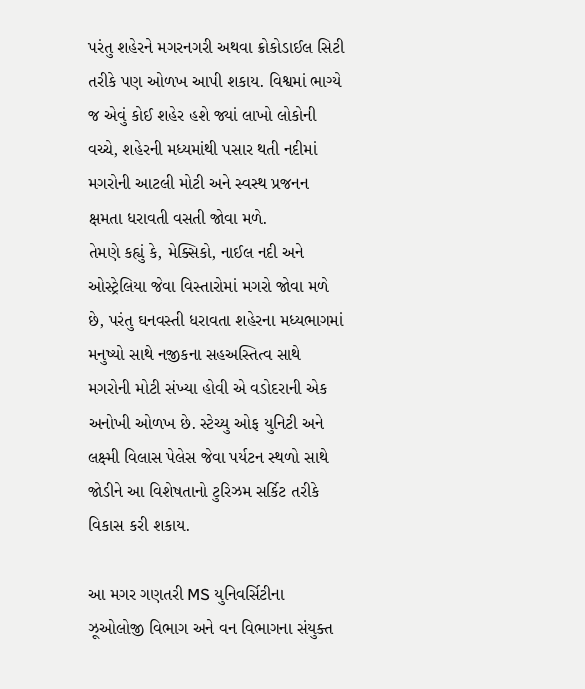પરંતુ શહેરને મગરનગરી અથવા ક્રોકોડાઈલ સિટી તરીકે પણ ઓળખ આપી શકાય. વિશ્વમાં ભાગ્યે જ એવું કોઈ શહેર હશે જ્યાં લાખો લોકોની વચ્ચે, શહેરની મધ્યમાંથી પસાર થતી નદીમાં મગરોની આટલી મોટી અને સ્વસ્થ પ્રજનન ક્ષમતા ધરાવતી વસતી જોવા મળે.
તેમણે કહ્યું કે, મેક્સિકો, નાઈલ નદી અને ઓસ્ટ્રેલિયા જેવા વિસ્તારોમાં મગરો જોવા મળે છે, પરંતુ ઘનવસ્તી ધરાવતા શહેરના મધ્યભાગમાં મનુષ્યો સાથે નજીકના સહઅસ્તિત્વ સાથે મગરોની મોટી સંખ્યા હોવી એ વડોદરાની એક અનોખી ઓળખ છે. સ્ટેચ્યુ ઓફ યુનિટી અને લક્ષ્મી વિલાસ પેલેસ જેવા પર્યટન સ્થળો સાથે જોડીને આ વિશેષતાનો ટુરિઝમ સર્કિટ તરીકે વિકાસ કરી શકાય.

આ મગર ગણતરી MS યુનિવર્સિટીના ઝૂઓલોજી વિભાગ અને વન વિભાગના સંયુક્ત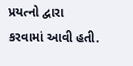પ્રયત્નો દ્વારા કરવામાં આવી હતી.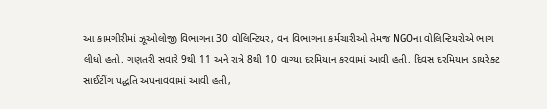આ કામગીરીમાં ઝૂઓલોજી વિભાગના 30 વોલિન્ટિયર, વન વિભાગના કર્મચારીઓ તેમજ NGOના વોલિન્ટિયરોએ ભાગ લીધો હતો. ગણતરી સવારે 9થી 11 અને રાત્રે 8થી 10 વાગ્યા દરમિયાન કરવામાં આવી હતી. દિવસ દરમિયાન ડાયરેક્ટ સાઈટીંગ પદ્ધતિ અપનાવવામાં આવી હતી,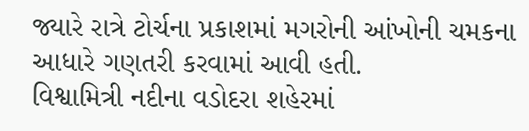જ્યારે રાત્રે ટોર્ચના પ્રકાશમાં મગરોની આંખોની ચમકના આધારે ગણતરી કરવામાં આવી હતી.
વિશ્વામિત્રી નદીના વડોદરા શહેરમાં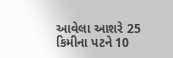આવેલા આશરે 25 કિમીના પટને 10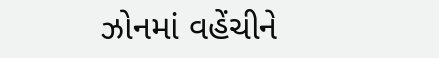ઝોનમાં વહેંચીને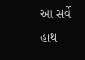આ સર્વે હાથ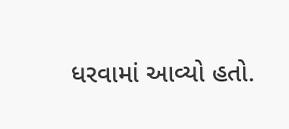ધરવામાં આવ્યો હતો.